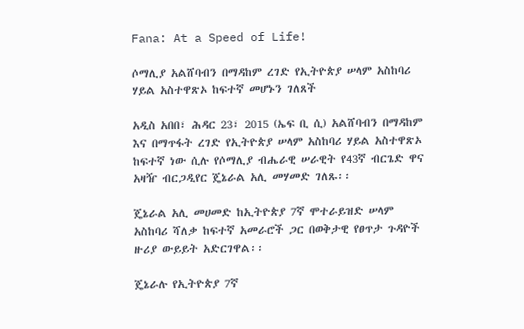Fana: At a Speed of Life!

ሶማሊያ አልሸባብን በማዳከም ረገድ የኢትዮጵያ ሠላም አስከባሪ ሃይል አስተዋጽኦ ከፍተኛ መሆኑን ገለጸች

አዲስ አበበ፣ ሕዳር 23፣ 2015 (ኤፍ ቢ ሲ) አልሸባብን በማዳከም እና በማጥፋት ረገድ የኢትዮጵያ ሠላም አስከባሪ ሃይል አስተዋጽኦ ከፍተኛ ነው ሲሉ የሶማሊያ ብሔራዊ ሠራዊት የ43ኛ ብርጌድ ዋና አዛዥ ብርጋዲየር ጄኔራል አሊ መሃመድ ገለጹ፡፡

ጄኔራል አሊ መሀመድ ከኢትዮጵያ 7ኛ ሞተራይዝድ ሠላም አስከባሪ ሻለቃ ከፍተኛ አመራሮች ጋር በወቅታዊ የፀጥታ ጉዳዮች ዙሪያ ውይይት አድርገዋል፡፡

ጄኔራሉ የኢትዮጵያ 7ኛ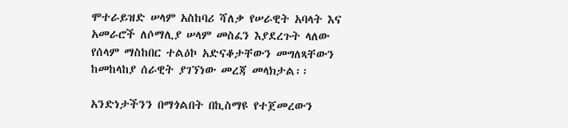ሞተራይዝድ ሠላም አስከባሪ ሻለቃ የሠራዊት አባላት እና አመራሮች ለሶማሊያ ሠላም መስፈን እያደረጉት ላለው የሰላም ማስከበር ተልዕኮ አድናቆታቸውን መግለጻቸውን ከመከላከያ ሰራዊት ያገኘነው መረጃ መላክታል፡፡

አንድነታችንን በማጎልበት በኪስማዩ የተጀመረውን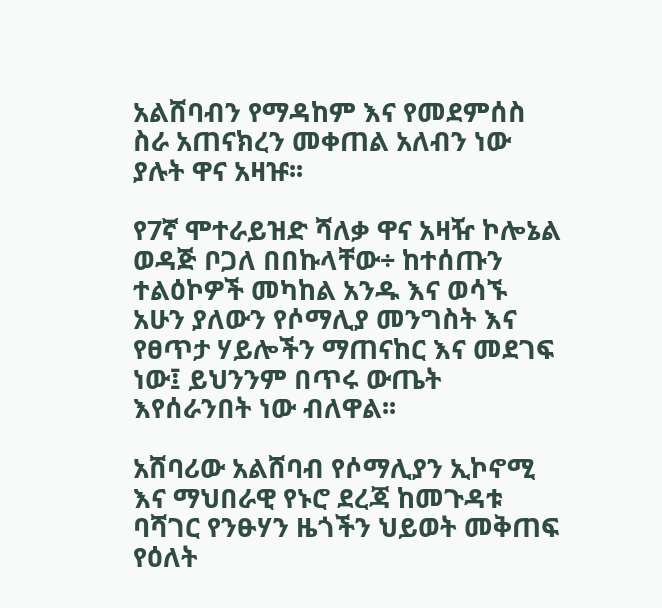አልሸባብን የማዳከም እና የመደምሰስ ስራ አጠናክረን መቀጠል አለብን ነው ያሉት ዋና አዛዡ፡፡

የ7ኛ ሞተራይዝድ ሻለቃ ዋና አዛዥ ኮሎኔል ወዳጅ ቦጋለ በበኩላቸው÷ ከተሰጡን ተልዕኮዎች መካከል አንዱ እና ወሳኙ አሁን ያለውን የሶማሊያ መንግስት እና የፀጥታ ሃይሎችን ማጠናከር እና መደገፍ ነው፤ ይህንንም በጥሩ ውጤት እየሰራንበት ነው ብለዋል፡፡

አሸባሪው አልሸባብ የሶማሊያን ኢኮኖሚ እና ማህበራዊ የኑሮ ደረጃ ከመጉዳቱ ባሻገር የንፁሃን ዜጎችን ህይወት መቅጠፍ የዕለት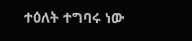ተዕለት ተግባሩ ነው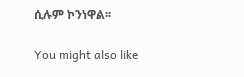ሲሉም ኮንነዋል፡፡

You might also like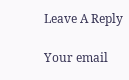Leave A Reply

Your email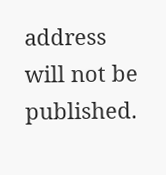address will not be published.